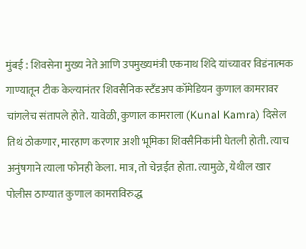मुंबई : शिवसेना मुख्य नेते आणि उपमुख्यमंत्री एकनाथ शिंदे यांच्यावर विडंनात्मक गाण्यातून टीक केल्यानंतर शिवसैनिक स्टँडअप कॉमेडियन कुणाल कामरावर चांगलेच संतापले होते. यावेळी, कुणाल कामराला (Kunal Kamra) दिसेल तिथं ठोकणार, मारहाण करणार अशी भूमिका शिवसैनिकांनी घेतली होती. त्याच अनुंषगाने त्याला फोनही केला. मात्र, तो चेन्नईत होता. त्यामुळे, येथील खार पोलीस ठाण्यात कुणाल कामराविरुद्ध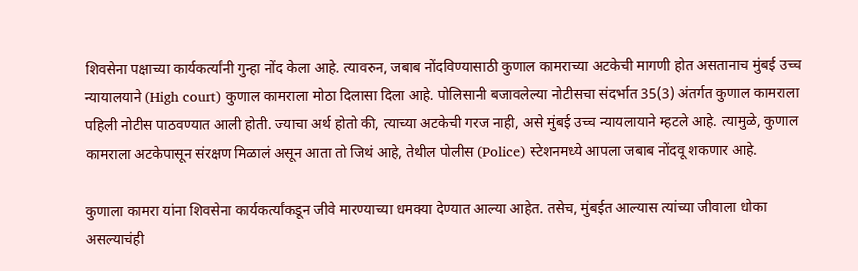शिवसेना पक्षाच्या कार्यकर्त्यांनी गुन्हा नोंद केला आहे. त्यावरुन, जबाब नोंदविण्यासाठी कुणाल कामराच्या अटकेची मागणी होत असतानाच मुंबई उच्च न्यायालयाने (High court) कुणाल कामराला मोठा दिलासा दिला आहे. पोलिसानी बजावलेल्या नोटीसचा संदर्भात 35(3) अंतर्गत कुणाल कामराला पहिली नोटीस पाठवण्यात आली होती. ज्याचा अर्थ होतो की, त्याच्या अटकेची गरज नाही, असे मुंबई उच्च न्यायलायाने म्हटले आहे. त्यामुळे, कुणाल कामराला अटकेपासून संरक्षण मिळालं असून आता तो जिथं आहे, तेथील पोलीस (Police) स्टेशनमध्ये आपला जबाब नोंदवू शकणार आहे.

कुणाला कामरा यांना शिवसेना कार्यकर्त्यांकडून जीवे मारण्याच्या धमक्या देण्यात आल्या आहेत. तसेच, मुंबईत आल्यास त्यांच्या जीवाला धोका असल्याचंही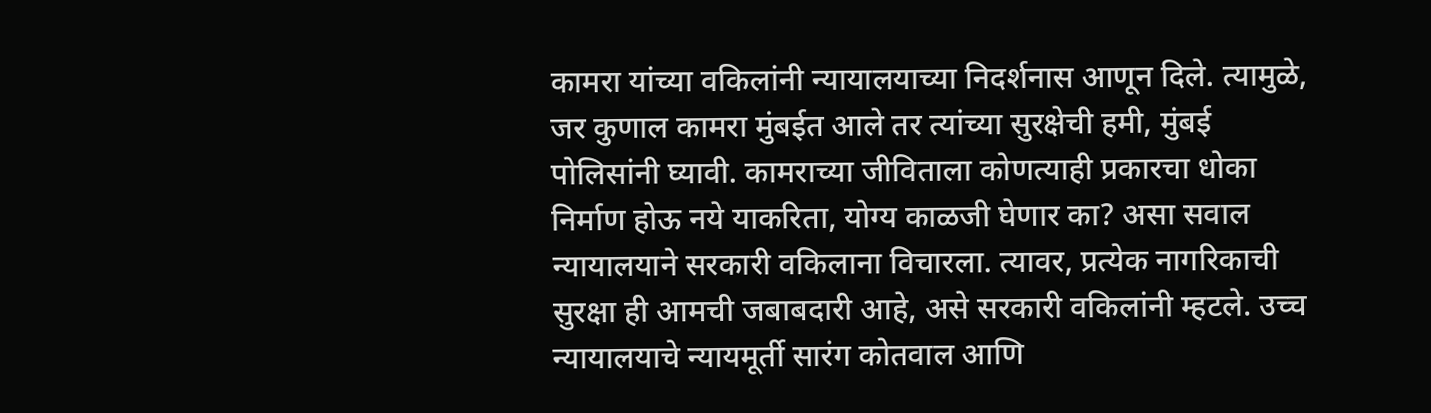कामरा यांच्या वकिलांनी न्यायालयाच्या निदर्शनास आणून दिले. त्यामुळे, जर कुणाल कामरा मुंबईत आले तर त्यांच्या सुरक्षेची हमी, मुंबई पोलिसांनी घ्यावी. कामराच्या जीविताला कोणत्याही प्रकारचा धोका निर्माण होऊ नये याकरिता, योग्य काळजी घेणार का? असा सवाल न्यायालयाने सरकारी वकिलाना विचारला. त्यावर, प्रत्येक नागरिकाची सुरक्षा ही आमची जबाबदारी आहे, असे सरकारी वकिलांनी म्हटले. उच्च न्यायालयाचे न्यायमूर्ती सारंग कोतवाल आणि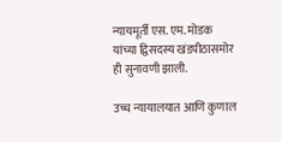न्यायमूर्ती एस. एम. मोडक यांच्या द्विसदस्य खंडपीठासमोर ही सुनावणी झाली.

उच्च न्यायालयात आणि कुणाल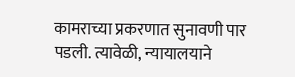कामराच्या प्रकरणात सुनावणी पार पडली. त्यावेळी, न्यायालयाने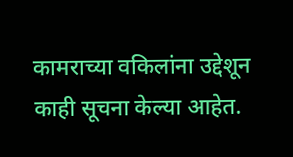कामराच्या वकिलांना उद्देशून काही सूचना केल्या आहेत.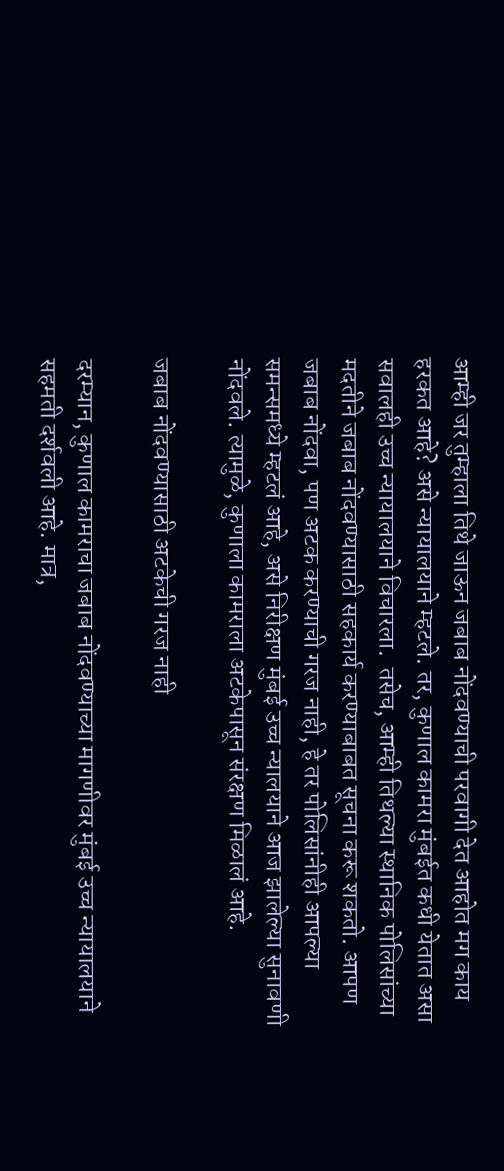आम्ही जर तुम्हाला तिथे जाऊन जबाब नोंदवण्याची परवागी देत आहोत मग काय हरकत आहे? असे न्यायालयाने म्हटले. तर, कुणाल कामरा मुंबईत कधी येतात असा सवालही उच्च न्यायालयाने विचारला.  तसेच, आम्ही तिथल्या स्थानिक पोलिसांच्या मदतीने जबाब नोंदवण्यासाठी सहकार्य करण्याबाबत सूचना करू शकतो. आपण जबाब नोंदवा, पण अटक करण्याची गरज नाही, हे तर पोलिसांनीही आपल्या समन्समध्ये म्हटलं आहे, असे निरीक्षण मुंबई उच्च न्यालयाने आज झालेल्या सुनावणी नोंदवले. त्यामुळे, कुणाला कामराला अटकेपासून संरक्षण मिळालं आहे.

जबाब नोंदवण्यासाठी अटकेची गरज नाही

दरम्यान, कुणाल कामराचा जबाब नोंदवण्याच्या मागणीवर मुंबई उच्च न्यायालयाने सहमती दर्शवली आहे. मात्र,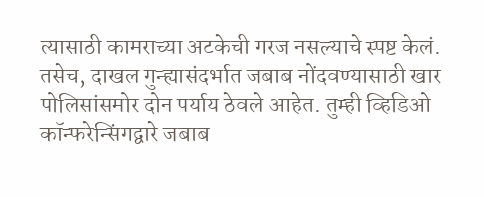त्यासाठी कामराच्या अटकेची गरज नसल्याचे स्पष्ट केलं. तसेच, दाखल गुन्ह्यासंदर्भात जबाब नोंदवण्यासाठी खार पोलिसांसमोर दोन पर्याय ठेवले आहेत. तुम्ही व्हिडिओ कॉन्फरेन्सिंगद्वारे जबाब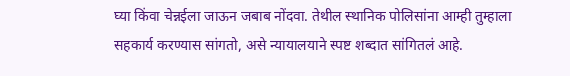घ्या किंवा चेन्नईला जाऊन जबाब नोंदवा. तेथील स्थानिक पोलिसांना आम्ही तुम्हाला सहकार्य करण्यास सांगतो, असे न्यायालयाने स्पष्ट शब्दात सांगितलं आहे.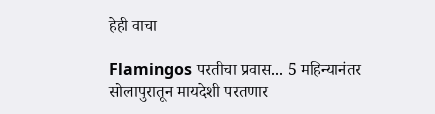हेही वाचा

Flamingos परतीचा प्रवास... 5 महिन्यानंतर सोलापुरातून मायदेशी परतणार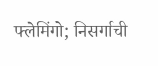फ्लेमिंगो; निसर्गाची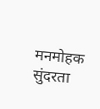मनमोहक सुंदरता